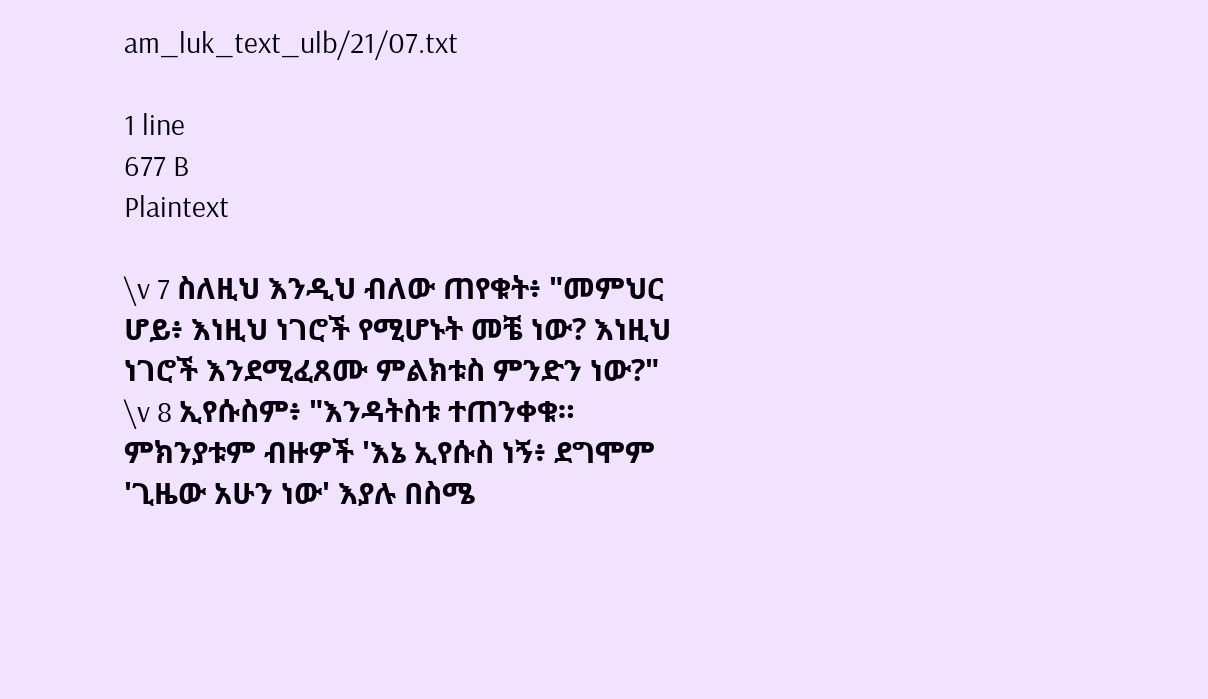am_luk_text_ulb/21/07.txt

1 line
677 B
Plaintext

\v 7 ስለዚህ እንዲህ ብለው ጠየቁት፥ "መምህር ሆይ፥ እነዚህ ነገሮች የሚሆኑት መቼ ነው? እነዚህ ነገሮች እንደሚፈጸሙ ምልክቱስ ምንድን ነው?" \v 8 ኢየሱስም፥ "እንዳትስቱ ተጠንቀቁ። ምክንያቱም ብዙዎች 'እኔ ኢየሱስ ነኝ፥ ደግሞም 'ጊዜው አሁን ነው' እያሉ በስሜ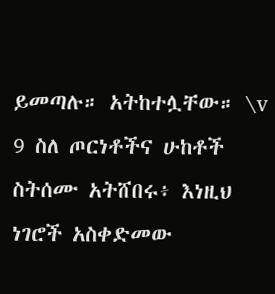ይመጣሉ። አትከተሏቸው። \v 9 ስለ ጦርነቶችና ሁከቶች ስትሰሙ አትሸበሩ፥ እነዚህ ነገሮች አስቀድመው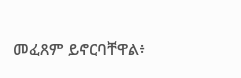መፈጸም ይኖርባቸዋል፥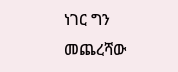ነገር ግን መጨረሻው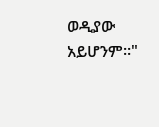ወዲያው አይሆንም።"